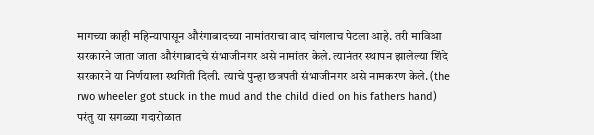मागच्या काही महिन्यापासून औरंगाबादच्या नामांतराचा वाद चांगलाच पेटला आहे. तरी माविआ सरकारने जाता जाता औरंगाबादचे संभाजीनगर असे नामांतर केले. त्यानंतर स्थापन झालेल्या शिंदे सरकारने या निर्णयाला स्थगिती दिली. त्याचे पुन्हा छत्रपती संभाजीनगर असे नामकरण केले. (the rwo wheeler got stuck in the mud and the child died on his fathers hand)
परंतु या सगळ्या गदारोळात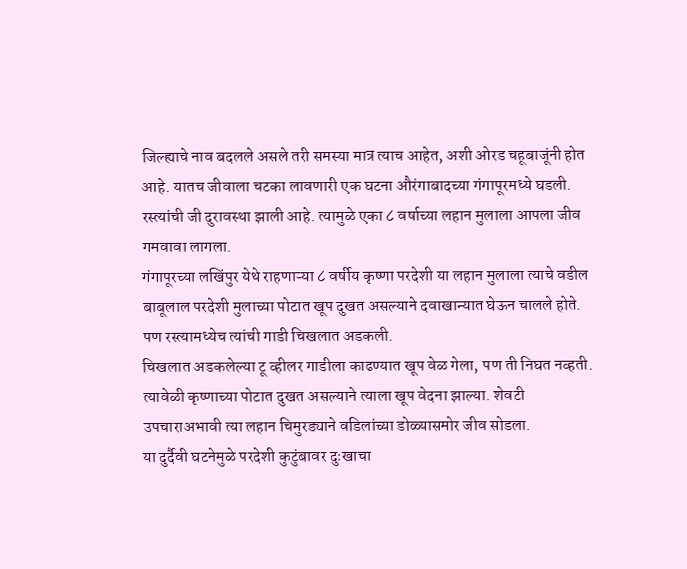जिल्ह्याचे नाव बदलले असले तरी समस्या मात्र त्याच आहेत, अशी ओरड चहूबाजूंनी होत आहे. यातच जीवाला चटका लावणारी एक घटना औरंगाबादच्या गंगापूरमध्ये घडली. रस्त्यांची जी दुरावस्था झाली आहे. त्यामुळे एका ८ वर्षाच्या लहान मुलाला आपला जीव गमवावा लागला.
गंगापूरच्या लखिंपुर येथे राहणाऱ्या ८ वर्षीय कृष्णा परदेशी या लहान मुलाला त्याचे वडील बाबूलाल परदेशी मुलाच्या पोटात खूप दुखत असल्याने दवाखान्यात घेऊन चालले होते. पण रस्त्यामध्येच त्यांची गाडी चिखलात अडकली.
चिखलात अडकलेल्या टू व्हीलर गाडीला काढण्यात खूप वेळ गेला, पण ती निघत नव्हती. त्यावेळी कृष्णाच्या पोटात दुखत असल्याने त्याला खूप वेदना झाल्या. शेवटी उपचाराअभावी त्या लहान चिमुरड्याने वडिलांच्या डोळ्यासमोर जीव सोडला.
या दुर्दैवी घटनेमुळे परदेशी कुटुंबावर दुःखाचा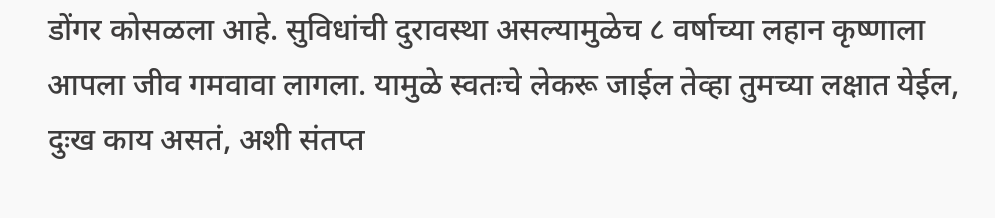डोंगर कोसळला आहे. सुविधांची दुरावस्था असल्यामुळेच ८ वर्षाच्या लहान कृष्णाला आपला जीव गमवावा लागला. यामुळे स्वतःचे लेकरू जाईल तेव्हा तुमच्या लक्षात येईल, दुःख काय असतं, अशी संतप्त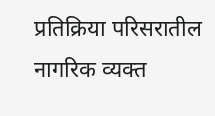प्रतिक्रिया परिसरातील नागरिक व्यक्त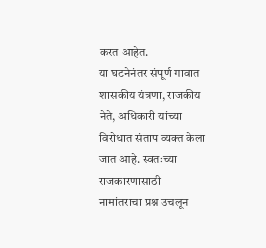करत आहेत.
या घटनेनंतर संपूर्ण गावात शासकीय यंत्रणा, राजकीय नेते, अधिकारी यांच्या विरोधात संताप व्यक्त केला जात आहे. स्वतःच्या राजकारणासाठी नामांतराचा प्रश्न उचलून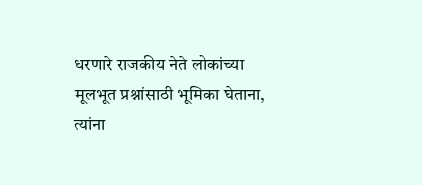धरणारे राजकीय नेते लोकांच्या मूलभूत प्रश्नांसाठी भूमिका घेताना, त्यांना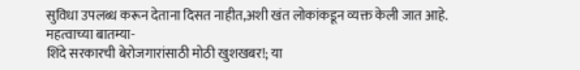सुविधा उपलब्ध करून देताना दिसत नाहीत,अशी खंत लोकांकडून व्यक्त केली जात आहे.
महत्वाच्या बातम्या-
शिंदे सरकारची बेरोजगारांसाठी मोठी खुशखबर!; या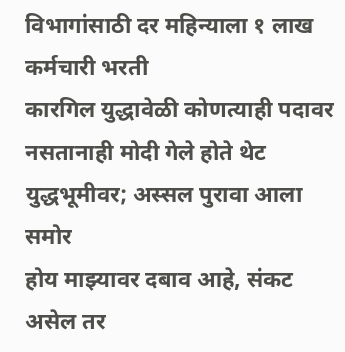विभागांसाठी दर महिन्याला १ लाख कर्मचारी भरती
कारगिल युद्धावेळी कोणत्याही पदावर नसतानाही मोदी गेले होते थेट युद्धभूमीवर; अस्सल पुरावा आला समोर
होय माझ्यावर दबाव आहे, संकट असेल तर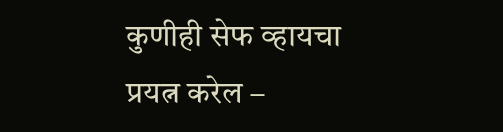कुणीही सेफ व्हायचा प्रयत्न करेल –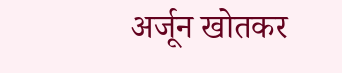अर्जून खोतकर